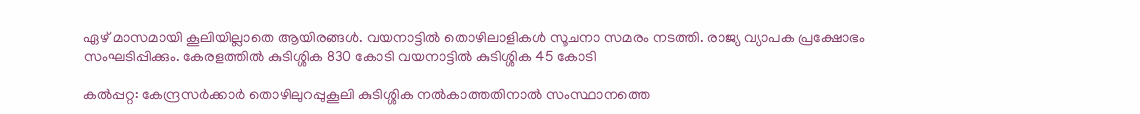ഏഴ് മാസമായി കൂലിയില്ലാതെ ആയിരങ്ങള്‍. വയനാട്ടില്‍ തൊഴിലാളികള്‍ സൂചനാ സമരം നടത്തി. രാജ്യ വ്യാപക പ്രക്ഷോഭം സംഘടിപ്പിക്കും. കേരളത്തില്‍ കുടിശ്ശിക 830 കോടി വയനാട്ടില്‍ കുടിശ്ശിക 45 കോടി

കല്‍പ്പറ്റ: കേന്ദ്രസർക്കാർ തൊഴിലുറപ്പുകൂലി കുടിശ്ശിക നല്‍കാത്തതിനാല്‍ സംസ്ഥാനത്തെ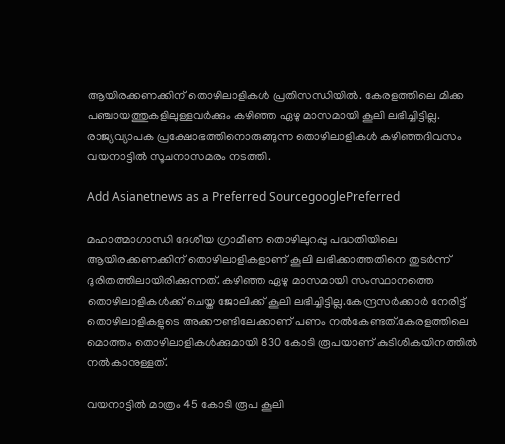ആയിരക്കണക്കിന് തൊഴിലാളികള്‍ പ്രതിസന്ധിയില്‍. കേരളത്തിലെ മിക്ക പഞ്ചായത്തുകളിലുള്ളവർക്കും കഴിഞ്ഞ ഏഴു മാസമായി കൂലി ലഭിച്ചിട്ടില്ല. രാജ്യവ്യാപക പ്രക്ഷോഭത്തിനൊരുങ്ങുന്ന തൊഴിലാളികള്‍ കഴിഞ്ഞദിവസം വയനാട്ടില്‍ സൂചനാസമരം നടത്തി.

Add Asianetnews as a Preferred SourcegooglePreferred

മഹാത്മാഗാന്ധി ദേശീയ ഗ്രാമീണ തൊഴിലുറപ്പു പദ്ധതിയിലെ ആയിരക്കണക്കിന് തൊഴിലാളികളാണ് കൂലി ലഭിക്കാത്തതിനെ തുടര്‍ന്ന് ദുരിതത്തിലായിരിക്കുന്നത്. കഴിഞ്ഞ ഏഴു മാസമായി സംസ്ഥാനത്തെ തൊഴിലാളികള്‍ക്ക് ചെയ്ത ജോലിക്ക് കൂലി ലഭിച്ചിട്ടില്ല.കേന്ദ്രസര്‍ക്കാര്‍ നേരിട്ട് തൊഴിലാളികളുടെ അക്കൗണ്ടിലേക്കാണ് പണം നല്‍കേണ്ടത്.കേരളത്തിലെ മൊത്തം തൊഴിലാളികള്‍ക്കുമായി 830 കോടി രൂപയാണ് കുടിശികയിനത്തില്‍ നല്‍കാനുള്ളത്.

വയനാട്ടില്‍ മാത്രം 45 കോടി രൂപ കൂലി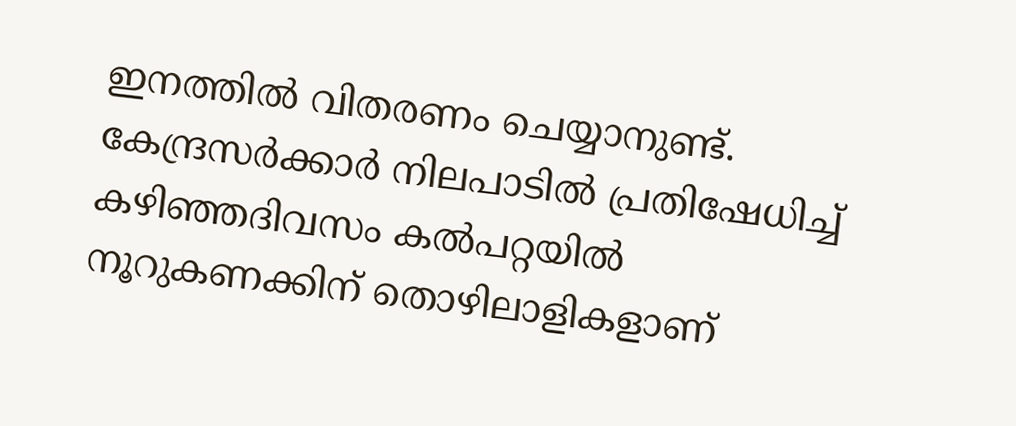ഇനത്തില്‍ വിതരണം ചെയ്യാനുണ്ട്. കേന്ദ്രസർക്കാർ നിലപാടില്‍ പ്രതിഷേധിച്ച് കഴിഞ്ഞദിവസം കല്‍പറ്റയില്‍ നൂറുകണക്കിന് തൊഴിലാളികളാണ്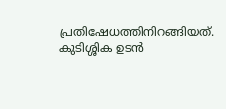പ്രതിഷേധത്തിനിറങ്ങിയത്. കുടിശ്ശിക ഉടന്‍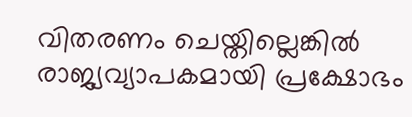വിതരണം ചെയ്തില്ലെങ്കില്‍ രാജ്യവ്യാപകമായി പ്രക്ഷോഭം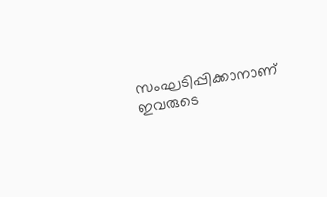സംഘടിപ്പിക്കാനാണ് ഇവരുടെ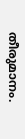തീരുമാനം.